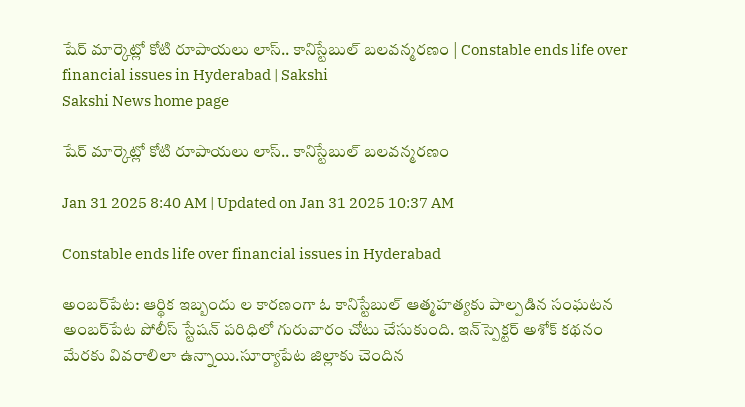షేర్ మార్కెట్లో కోటి రూపాయలు లాస్.. కానిస్టేబుల్‌ బలవన్మరణం | Constable ends life over financial issues in Hyderabad | Sakshi
Sakshi News home page

షేర్ మార్కెట్లో కోటి రూపాయలు లాస్.. కానిస్టేబుల్‌ బలవన్మరణం

Jan 31 2025 8:40 AM | Updated on Jan 31 2025 10:37 AM

Constable ends life over financial issues in Hyderabad

అంబర్‌పేట: ఆర్థిక ఇబ్బందు ల కారణంగా ఓ కానిస్టేబుల్‌ ఆత్మహత్యకు పాల్పడిన సంఘటన అంబర్‌పేట పోలీస్‌ స్టేషన్‌ పరిధిలో గురువారం చోటు చేసుకుంది. ఇన్‌స్పెక్టర్‌ అశోక్‌ కథనం మేరకు వివరాలిలా ఉన్నాయి.సూర్యాపేట జిల్లాకు చెందిన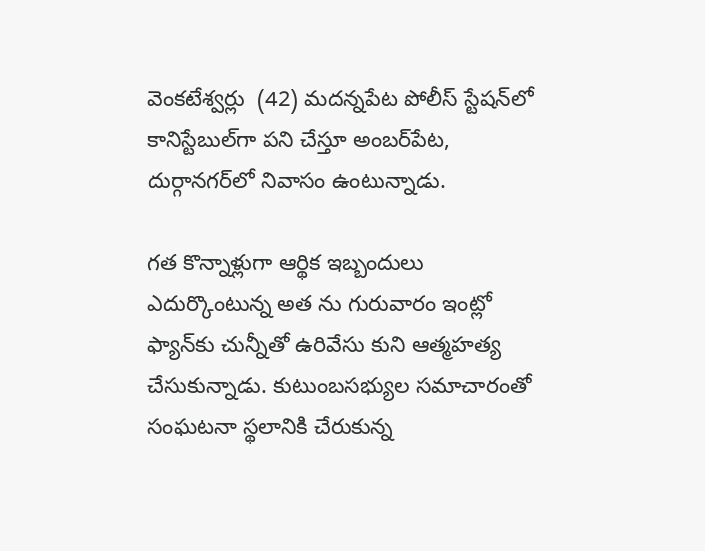వెంకటేశ్వర్లు  (42) మదన్నపేట పోలీస్‌ స్టేషన్‌లో కానిస్టేబుల్‌గా పని చేస్తూ అంబర్‌పేట, దుర్గానగర్‌లో నివాసం ఉంటున్నాడు.

గత కొన్నాళ్లుగా ఆర్థిక ఇబ్బందులు ఎదుర్కొంటున్న అత ను గురువారం ఇంట్లో ఫ్యాన్‌కు చున్నీతో ఉరివేసు కుని ఆత్మహత్య చేసుకున్నాడు. కుటుంబసభ్యుల సమాచారంతో సంఘటనా స్థలానికి చేరుకున్న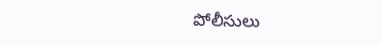పోలీసులు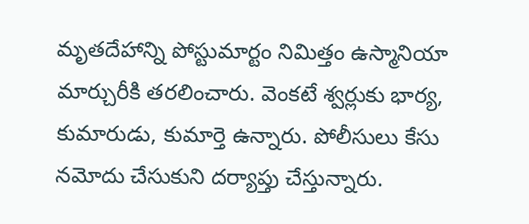మృతదేహాన్ని పోస్టుమార్టం నిమిత్తం ఉస్మానియా మార్చురీకి తరలించారు. వెంకటే శ్వర్లుకు భార్య, కుమారుడు, కుమార్తె ఉన్నారు. పోలీసులు కేసు నమోదు చేసుకుని దర్యాప్తు చేస్తున్నారు.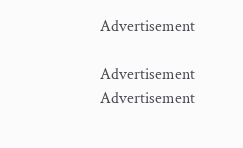Advertisement

Advertisement
Advertisement